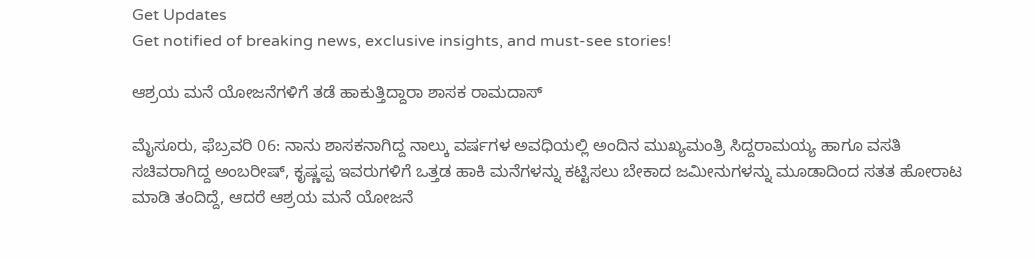Get Updates
Get notified of breaking news, exclusive insights, and must-see stories!

ಆಶ್ರಯ ಮನೆ ಯೋಜನೆಗಳಿಗೆ ತಡೆ ಹಾಕುತ್ತಿದ್ದಾರಾ ಶಾಸಕ ರಾಮದಾಸ್

ಮೈಸೂರು, ಫೆಬ್ರವರಿ 06: ನಾನು ಶಾಸಕನಾಗಿದ್ದ ನಾಲ್ಕು ವರ್ಷಗಳ ಅವಧಿಯಲ್ಲಿ ಅಂದಿನ ಮುಖ್ಯಮಂತ್ರಿ ಸಿದ್ದರಾಮಯ್ಯ ಹಾಗೂ ವಸತಿ ಸಚಿವರಾಗಿದ್ದ ಅಂಬರೀಷ್, ಕೃಷ್ಣಪ್ಪ ಇವರುಗಳಿಗೆ ಒತ್ತಡ ಹಾಕಿ ಮನೆಗಳನ್ನು ಕಟ್ಟಿಸಲು ಬೇಕಾದ ಜಮೀನುಗಳನ್ನು ಮೂಡಾದಿಂದ ಸತತ ಹೋರಾಟ ಮಾಡಿ ತಂದಿದ್ದೆ, ಆದರೆ ಆಶ್ರಯ ಮನೆ ಯೋಜನೆ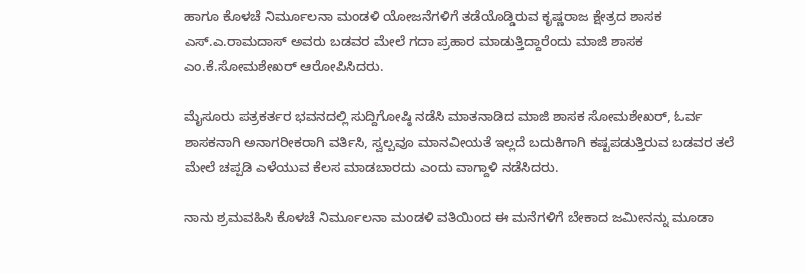ಹಾಗೂ ಕೊಳಚೆ ನಿರ್ಮೂಲನಾ ಮಂಡಳಿ ಯೋಜನೆಗಳಿಗೆ ತಡೆಯೊಡ್ಡಿರುವ ಕೃಷ್ಣರಾಜ ಕ್ಷೇತ್ರದ ಶಾಸಕ ಎಸ್.ಎ.ರಾಮದಾಸ್ ಅವರು ಬಡವರ ಮೇಲೆ ಗದಾ ಪ್ರಹಾರ ಮಾಡುತ್ತಿದ್ದಾರೆಂದು ಮಾಜಿ ಶಾಸಕ ಎಂ.ಕೆ.ಸೋಮಶೇಖರ್ ಆರೋಪಿಸಿದರು.

ಮೈಸೂರು ಪತ್ರಕರ್ತರ ಭವನದಲ್ಲಿ ಸುದ್ದಿಗೋಷ್ಠಿ ನಡೆಸಿ ಮಾತನಾಡಿದ ಮಾಜಿ ಶಾಸಕ ಸೋಮಶೇಖರ್, ಓರ್ವ ಶಾಸಕನಾಗಿ ಅನಾಗರೀಕರಾಗಿ ವರ್ತಿಸಿ, ಸ್ವಲ್ಪವೂ ಮಾನವೀಯತೆ ಇಲ್ಲದೆ ಬದುಕಿಗಾಗಿ ಕಷ್ಟಪಡುತ್ತಿರುವ ಬಡವರ ತಲೆ ಮೇಲೆ ಚಪ್ಪಡಿ ಎಳೆಯುವ ಕೆಲಸ ಮಾಡಬಾರದು ಎಂದು ವಾಗ್ದಾಳಿ ನಡೆಸಿದರು.

ನಾನು ಶ್ರಮವಹಿಸಿ ಕೊಳಚೆ ನಿರ್ಮೂಲನಾ ಮಂಡಳಿ ವತಿಯಿಂದ ಈ ಮನೆಗಳಿಗೆ ಬೇಕಾದ ಜಮೀನನ್ನು ಮೂಡಾ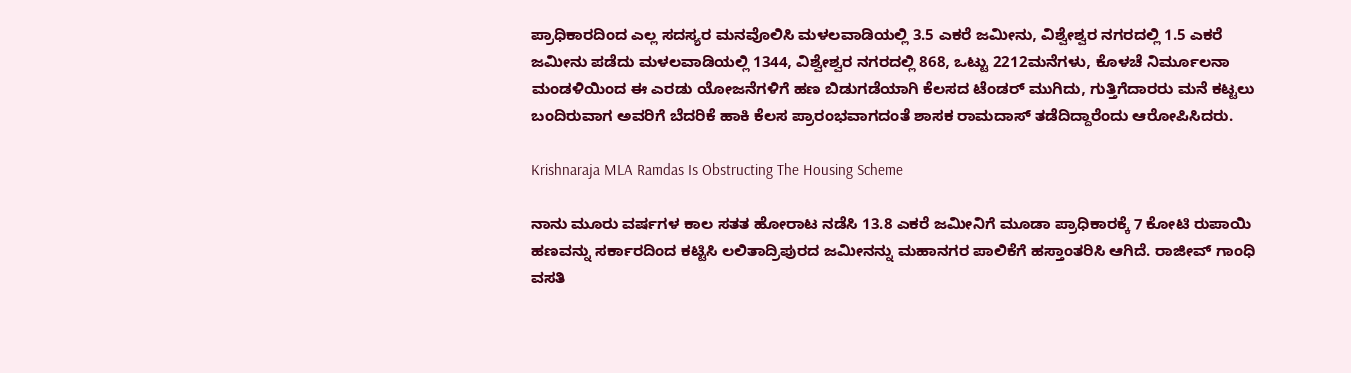ಪ್ರಾಧಿಕಾರದಿಂದ ಎಲ್ಲ ಸದಸ್ಯರ ಮನವೊಲಿಸಿ ಮಳಲವಾಡಿಯಲ್ಲಿ 3.5 ಎಕರೆ ಜಮೀನು, ವಿಶ್ವೇಶ್ವರ ನಗರದಲ್ಲಿ 1.5 ಎಕರೆ ಜಮೀನು ಪಡೆದು ಮಳಲವಾಡಿಯಲ್ಲಿ 1344, ವಿಶ್ವೇಶ್ವರ ನಗರದಲ್ಲಿ 868, ಒಟ್ಟು 2212ಮನೆಗಳು, ಕೊಳಚೆ ನಿರ್ಮೂಲನಾ ಮಂಡಳಿಯಿಂದ ಈ ಎರಡು ಯೋಜನೆಗಳಿಗೆ ಹಣ ಬಿಡುಗಡೆಯಾಗಿ ಕೆಲಸದ ಟೆಂಡರ್ ಮುಗಿದು, ಗುತ್ತಿಗೆದಾರರು ಮನೆ ಕಟ್ಟಲು ಬಂದಿರುವಾಗ ಅವರಿಗೆ ಬೆದರಿಕೆ ಹಾಕಿ ಕೆಲಸ ಪ್ರಾರಂಭವಾಗದಂತೆ ಶಾಸಕ ರಾಮದಾಸ್ ತಡೆದಿದ್ದಾರೆಂದು ಆರೋಪಿಸಿದರು.

Krishnaraja MLA Ramdas Is Obstructing The Housing Scheme

ನಾನು ಮೂರು ವರ್ಷಗಳ ಕಾಲ ಸತತ ಹೋರಾಟ ನಡೆಸಿ 13.8 ಎಕರೆ ಜಮೀನಿಗೆ ಮೂಡಾ ಪ್ರಾಧಿಕಾರಕ್ಕೆ 7 ಕೋಟಿ ರುಪಾಯಿ ಹಣವನ್ನು ಸರ್ಕಾರದಿಂದ ಕಟ್ಟಿಸಿ ಲಲಿತಾದ್ರಿಪುರದ ಜಮೀನನ್ನು ಮಹಾನಗರ ಪಾಲಿಕೆಗೆ ಹಸ್ತಾಂತರಿಸಿ ಆಗಿದೆ. ರಾಜೀವ್ ಗಾಂಧಿ ವಸತಿ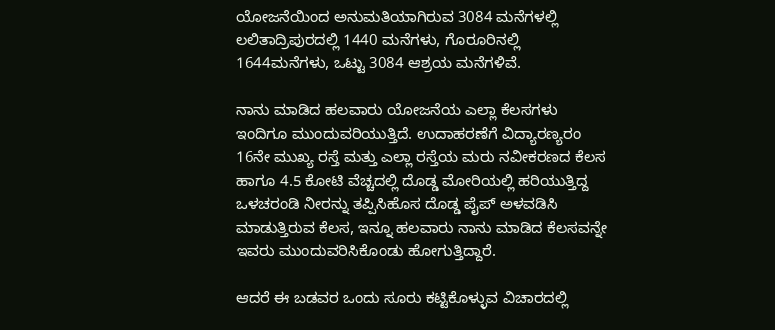ಯೋಜನೆಯಿಂದ ಅನುಮತಿಯಾಗಿರುವ 3084 ಮನೆಗಳಲ್ಲಿ ಲಲಿತಾದ್ರಿಪುರದಲ್ಲಿ 1440 ಮನೆಗಳು, ಗೊರೂರಿನಲ್ಲಿ 1644ಮನೆಗಳು, ಒಟ್ಟು 3084 ಆಶ್ರಯ ಮನೆಗಳಿವೆ.

ನಾನು ಮಾಡಿದ ಹಲವಾರು ಯೋಜನೆಯ ಎಲ್ಲಾ ಕೆಲಸಗಳು ಇಂದಿಗೂ ಮುಂದುವರಿಯುತ್ತಿದೆ. ಉದಾಹರಣೆಗೆ ವಿದ್ಯಾರಣ್ಯರಂ 16ನೇ ಮುಖ್ಯ ರಸ್ತೆ ಮತ್ತು ಎಲ್ಲಾ ರಸ್ತೆಯ ಮರು ನವೀಕರಣದ ಕೆಲಸ ಹಾಗೂ 4.5 ಕೋಟಿ ವೆಚ್ಚದಲ್ಲಿ ದೊಡ್ಡ ಮೋರಿಯಲ್ಲಿ ಹರಿಯುತ್ತಿದ್ದ ಒಳಚರಂಡಿ ನೀರನ್ನು ತಪ್ಪಿಸಿಹೊಸ ದೊಡ್ಡ ಪೈಪ್ ಅಳವಡಿಸಿ ಮಾಡುತ್ತಿರುವ ಕೆಲಸ, ಇನ್ನೂ ಹಲವಾರು ನಾನು ಮಾಡಿದ ಕೆಲಸವನ್ನೇ ಇವರು ಮುಂದುವರಿಸಿಕೊಂಡು ಹೋಗುತ್ತಿದ್ದಾರೆ.

ಆದರೆ ಈ ಬಡವರ ಒಂದು ಸೂರು ಕಟ್ಟಿಕೊಳ್ಳುವ ವಿಚಾರದಲ್ಲಿ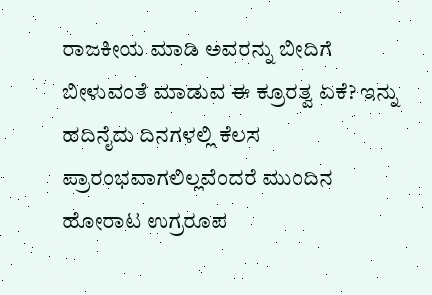ರಾಜಕೀಯ ಮಾಡಿ ಅವರನ್ನು ಬೀದಿಗೆ ಬೀಳುವಂತೆ ಮಾಡುವ ಈ ಕ್ರೂರತ್ವ ಏಕೆ? ಇನ್ನು ಹದಿನೈದು ದಿನಗಳಲ್ಲಿ ಕೆಲಸ ಪ್ರಾರಂಭವಾಗಲಿಲ್ಲವೆಂದರೆ ಮುಂದಿನ ಹೋರಾಟ ಉಗ್ರರೂಪ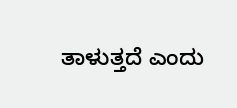ತಾಳುತ್ತದೆ ಎಂದು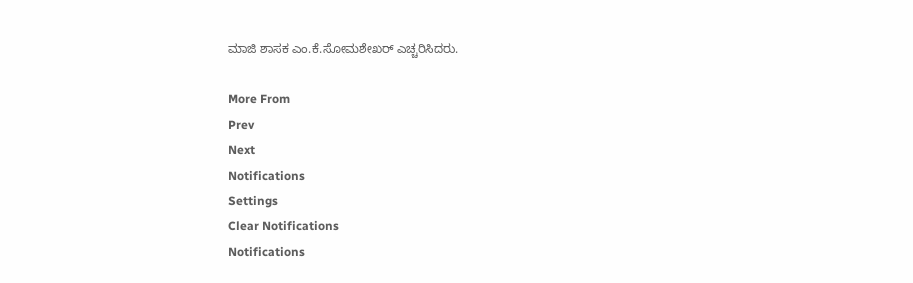ಮಾಜಿ ಶಾಸಕ ಎಂ.ಕೆ.ಸೋಮಶೇಖರ್ ಎಚ್ಚರಿಸಿದರು.

More From
Prev
Next
Notifications
Settings
Clear Notifications
Notifications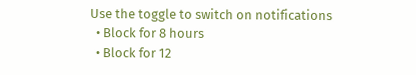Use the toggle to switch on notifications
  • Block for 8 hours
  • Block for 12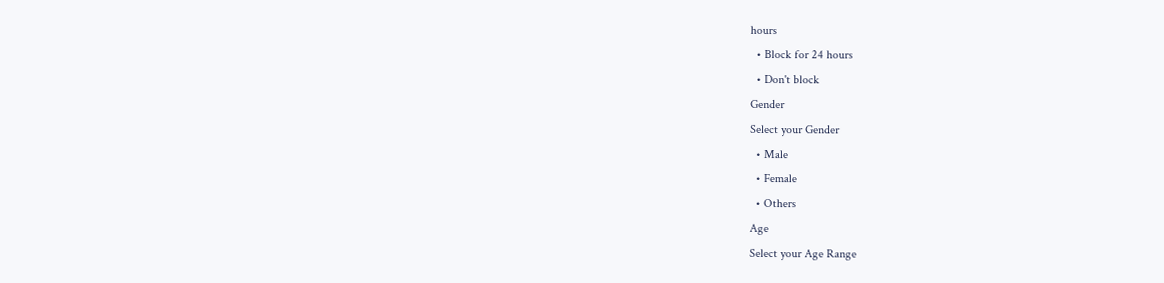hours
  • Block for 24 hours
  • Don't block
Gender
Select your Gender
  • Male
  • Female
  • Others
Age
Select your Age Range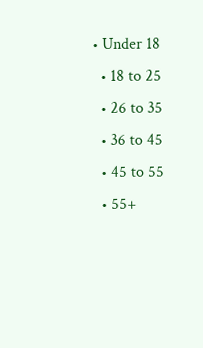• Under 18
  • 18 to 25
  • 26 to 35
  • 36 to 45
  • 45 to 55
  • 55+